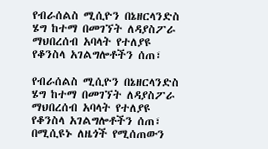የብራሰልስ ሚሲዮን በኔዘርላንድስ ሄግ ከተማ በመገኘት ለዳያስፖራ ማህበረሰብ አባላት የተለያዩ የቆንስላ አገልግሎቶችን ሰጠ፣

የብራሰልስ ሚሲዮን በኔዘርላንድስ ሄግ ከተማ በመገኘት ለዳያስፖራ ማህበረሰብ አባላት የተለያዩ የቆንስላ አገልግሎቶችን ሰጠ፣
በሚሲዩኑ ለዜጎች የሚሰጠውን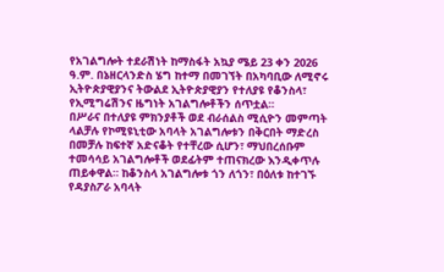የአገልግሎት ተደራሽነት ከማስፋት አኳያ ሜይ 23 ቀን 2026 ዓ.ም. በኔዘርላንድስ ሄግ ከተማ በመገኘት በአካባቢው ለሚኖሩ ኢትዮጵያዊያንና ትውልደ ኢትዮጵያዊያን የተለያዩ የቆንስላ፣ የኢሚግሬሽንና ዜግነት አገልግሎቶችን ሰጥቷል።
በሥራና በተለያዩ ምክንያቶች ወደ ብራሰልስ ሚሲዮን መምጣት ላልቻሉ የኮሚዩኒቲው አባላት አገልግሎቱን በቅርበት ማድረስ በመቻሉ ከፍተኛ አድናቆት የተቸረው ሲሆን፣ ማህበረሰቡም ተመሳሳይ አገልግሎቶች ወደፊትም ተጠናክረው እንዲቀጥሉ ጠይቀዋል። ከቆንስላ አገልግሎቱ ጎን ለጎን፣ በዕለቱ ከተገኙ የዳያስፖራ አባላት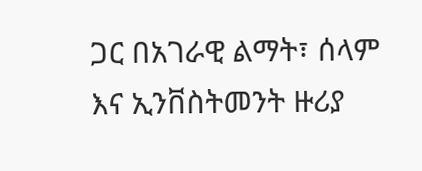ጋር በአገራዊ ልማት፣ ሰላም እና ኢንቨስትመንት ዙሪያ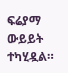ፍሬያማ ውይይት ተካሂዷል።